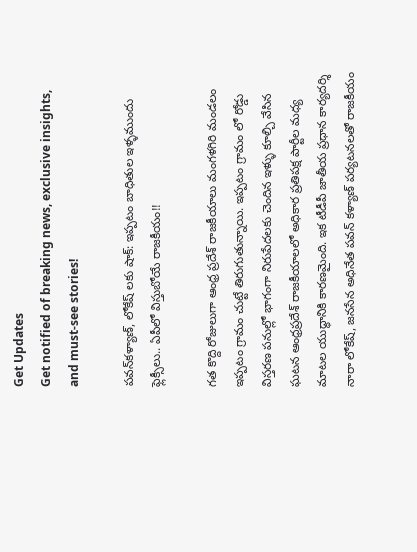Get Updates
Get notified of breaking news, exclusive insights, and must-see stories!

పవన్‌కళ్యాణ్‌, లోకేష్ లకు షాక్: ఇప్పటం బాధితుల ఇళ్ళముందు ఫ్లెక్సీలు.. ఏపీలో విస్తుబోయే రాజకీయం!!

గత కొద్ది రోజులుగా ఆంధ్ర ప్రదేశ్ రాజకీయాలు మంగళగిరి మండలం ఇప్పటం గ్రామం చుట్టే తిరుగుతున్నాయి. ఇప్పటం గ్రామం లో రోడ్డు విస్తరణ పనుల్లో భాగంగా నిరుపేదలకు చెందిన ఇళ్ళు కూల్చి వేసిన ఘటన ఆంధ్రప్రదేశ్ రాజకీయాలలో అధికార ప్రతిపక్ష పార్టీల మధ్య మాటల యుద్ధానికి కారణమైంది. ఇక టీడీపీ జాతీయ ప్రధాన కార్యదర్శి నారా లోకేష్, జనసేన అధినేత పవన్ కళ్యాణ్ పర్యటనలతో రాజకీయం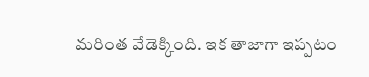మరింత వేడెక్కింది. ఇక తాజాగా ఇప్పటం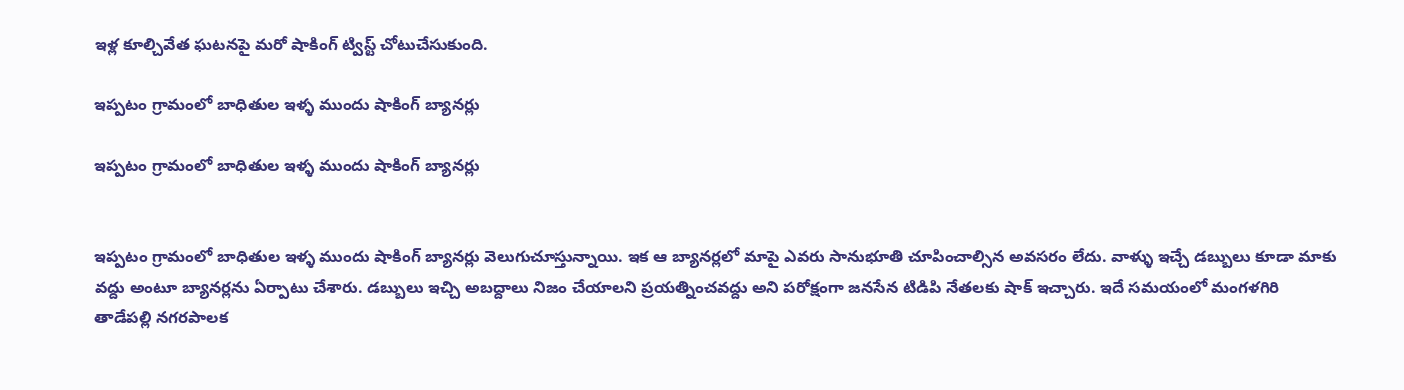ఇళ్ల కూల్చివేత ఘటనపై మరో షాకింగ్ ట్విస్ట్ చోటుచేసుకుంది.

ఇప్పటం గ్రామంలో బాధితుల ఇళ్ళ ముందు షాకింగ్ బ్యానర్లు

ఇప్పటం గ్రామంలో బాధితుల ఇళ్ళ ముందు షాకింగ్ బ్యానర్లు


ఇప్పటం గ్రామంలో బాధితుల ఇళ్ళ ముందు షాకింగ్ బ్యానర్లు వెలుగుచూస్తున్నాయి. ఇక ఆ బ్యానర్లలో మాపై ఎవరు సానుభూతి చూపించాల్సిన అవసరం లేదు. వాళ్ళు ఇచ్చే డబ్బులు కూడా మాకు వద్దు అంటూ బ్యానర్లను ఏర్పాటు చేశారు. డబ్బులు ఇచ్చి అబద్దాలు నిజం చేయాలని ప్రయత్నించవద్దు అని పరోక్షంగా జనసేన టిడిపి నేతలకు షాక్ ఇచ్చారు. ఇదే సమయంలో మంగళగిరి తాడేపల్లి నగరపాలక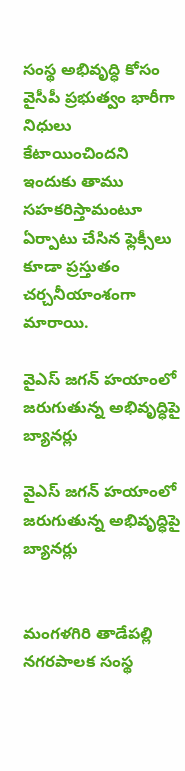సంస్థ అభివృద్ధి కోసం వైసీపీ ప్రభుత్వం భారీగా నిధులు కేటాయించిందని ఇందుకు తాము సహకరిస్తామంటూ ఏర్పాటు చేసిన ఫ్లెక్సీలు కూడా ప్రస్తుతం చర్చనీయాంశంగా మారాయి.

వైఎస్ జగన్ హయాంలో జరుగుతున్న అభివృద్ధిపై బ్యానర్లు

వైఎస్ జగన్ హయాంలో జరుగుతున్న అభివృద్ధిపై బ్యానర్లు


మంగళగిరి తాడేపల్లి నగరపాలక సంస్థ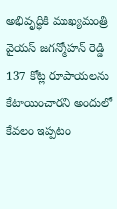అభివృద్ధికి ముఖ్యమంత్రి వైయస్ జగన్మోహన్ రెడ్డి 137 కోట్ల రూపాయలను కేటాయించారని అందులో కేవలం ఇప్పటం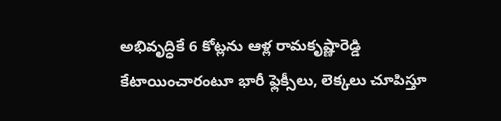అభివృద్ధికే 6 కోట్లను ఆళ్ల రామకృష్ణారెడ్డి కేటాయించారంటూ భారీ ఫ్లెక్సీలు, లెక్కలు చూపిస్తూ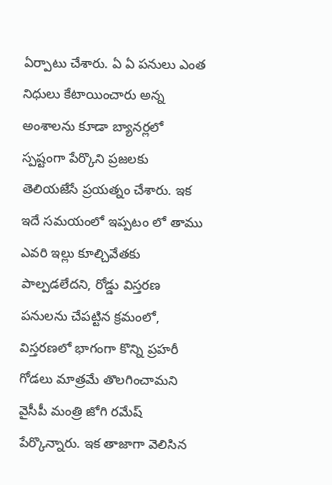ఏర్పాటు చేశారు. ఏ ఏ పనులు ఎంత నిధులు కేటాయించారు అన్న అంశాలను కూడా బ్యానర్లలో స్పష్టంగా పేర్కొని ప్రజలకు తెలియజేసే ప్రయత్నం చేశారు. ఇక ఇదే సమయంలో ఇప్పటం లో తాము ఎవరి ఇల్లు కూల్చివేతకు పాల్పడలేదని, రోడ్డు విస్తరణ పనులను చేపట్టిన క్రమంలో, విస్తరణలో భాగంగా కొన్ని ప్రహరీ గోడలు మాత్రమే తొలగించామని వైసీపీ మంత్రి జోగి రమేష్ పేర్కొన్నారు. ఇక తాజాగా వెలిసిన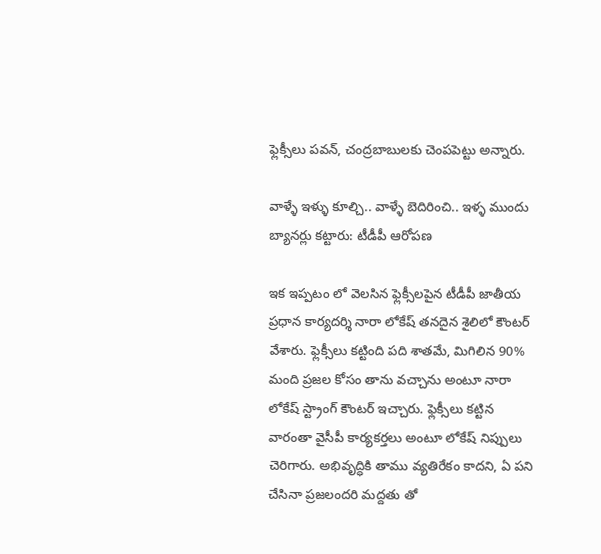ఫ్లెక్సీలు పవన్, చంద్రబాబులకు చెంపపెట్టు అన్నారు.

వాళ్ళే ఇళ్ళు కూల్చి.. వాళ్ళే బెదిరించి.. ఇళ్ళ ముందు బ్యానర్లు కట్టారు: టీడీపీ ఆరోపణ

ఇక ఇప్పటం లో వెలసిన ఫ్లెక్సీలపైన టీడీపీ జాతీయ ప్రధాన కార్యదర్శి నారా లోకేష్ తనదైన శైలిలో కౌంటర్ వేశారు. ఫ్లెక్సీలు కట్టింది పది శాతమే, మిగిలిన 90% మంది ప్రజల కోసం తాను వచ్చాను అంటూ నారా లోకేష్ స్ట్రాంగ్ కౌంటర్ ఇచ్చారు. ఫ్లెక్సీలు కట్టిన వారంతా వైసీపీ కార్యకర్తలు అంటూ లోకేష్ నిప్పులు చెరిగారు. అభివృద్ధికి తాము వ్యతిరేకం కాదని, ఏ పని చేసినా ప్రజలందరి మద్దతు తో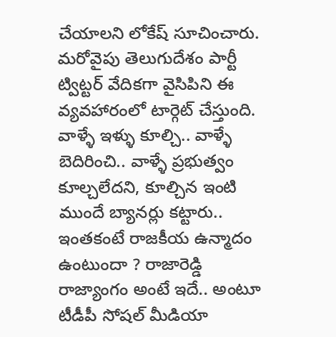చేయాలని లోకేష్ సూచించారు. మరోవైపు తెలుగుదేశం పార్టీ ట్విట్టర్ వేదికగా వైసిపిని ఈ వ్యవహారంలో టార్గెట్ చేస్తుంది. వాళ్ళే ఇళ్ళు కూల్చి.. వాళ్ళే బెదిరించి.. వాళ్ళే ప్రభుత్వం కూల్చలేదని, కూల్చిన ఇంటి ముందే బ్యానర్లు కట్టారు.. ఇంతకంటే రాజకీయ ఉన్మాదం ఉంటుందా ? రాజారెడ్డి రాజ్యాంగం అంటే ఇదే.. అంటూ టీడీపీ సోషల్ మీడియా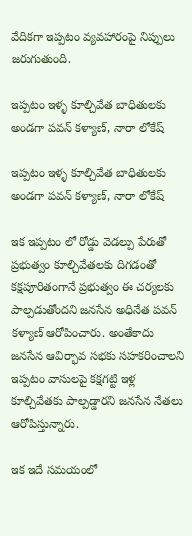వేదికగా ఇప్పటం వ్యవహారంపై నిప్పులు జరుగుతుంది.

ఇప్పటం ఇళ్ళ కూల్చివేత బాధితులకు అండగా పవన్ కళ్యాణ్, నారా లోకేష్

ఇప్పటం ఇళ్ళ కూల్చివేత బాధితులకు అండగా పవన్ కళ్యాణ్, నారా లోకేష్

ఇక ఇప్పటం లో రోడ్డు వెడల్పు పేరుతో ప్రభుత్వం కూల్చివేతలకు దిగడంతో కక్షపూరితంగానే ప్రభుత్వం ఈ చర్యలకు పాల్పడుతోందని జనసేన అధినేత పవన్ కళ్యాణ్ ఆరోపించారు. అంతేకాదు జనసేన ఆవిర్భావ సభకు సహకరించాలని ఇప్పటం వాసులపై కక్షగట్టి ఇళ్ల కూల్చివేతకు పాల్పడ్డారని జనసేన నేతలు ఆరోపిస్తున్నారు.

ఇక ఇదే సమయంలో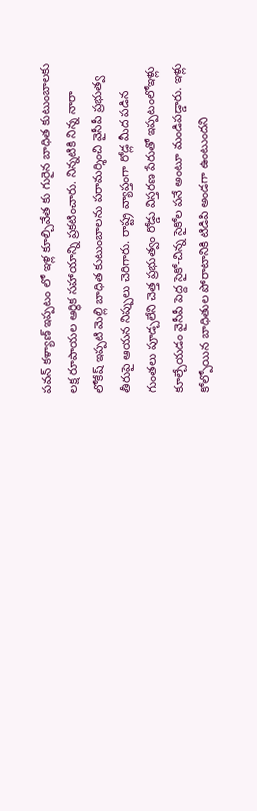పవన్ కళ్యాణ్ ఇప్పటం లో ఇళ్ల కూల్చివేత కు గురైన బాధిత కుటుంబాలకు లక్ష రూపాయల ఆర్థిక సహాయాన్ని ప్రకటించారు. నిన్నటికి నిన్న నారా లోకేష్ ఇప్పటి మెల్లి బాధిత కుటుంబాలను పరామర్శించి వైసీపీ ప్రభుత్వ తీరుపై ఆయన నిప్పులు చెరిగారు. రాష్ట్ర వ్యాప్తంగా రోడ్ల మీద పడిన గుంతలు పూడ్చలేని చెత్త ప్రభుత్వం రోడ్డు విస్తరణ పేరుతో ఇప్పటంలోఇళ్లు కూల్చేయడం వైసీపీ పెద్ద సైకో-చిన్న సైకోల పనే అంటూ మండిపడ్డారు. ఇళ్లు కోల్పోయిన బాధితుల పోరాటానికి టిడిపి అండగా ఉంటుందని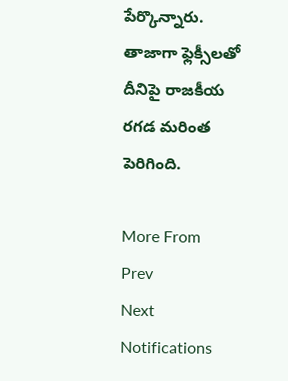పేర్కొన్నారు. తాజాగా ఫ్లెక్సీలతో దీనిపై రాజకీయ రగడ మరింత పెరిగింది.

More From
Prev
Next
Notifications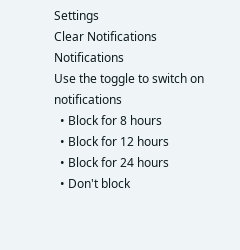Settings
Clear Notifications
Notifications
Use the toggle to switch on notifications
  • Block for 8 hours
  • Block for 12 hours
  • Block for 24 hours
  • Don't block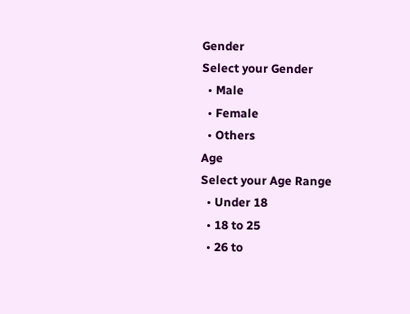Gender
Select your Gender
  • Male
  • Female
  • Others
Age
Select your Age Range
  • Under 18
  • 18 to 25
  • 26 to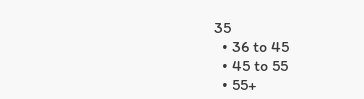35
  • 36 to 45
  • 45 to 55
  • 55+